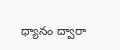ధ్యానం ద్వారా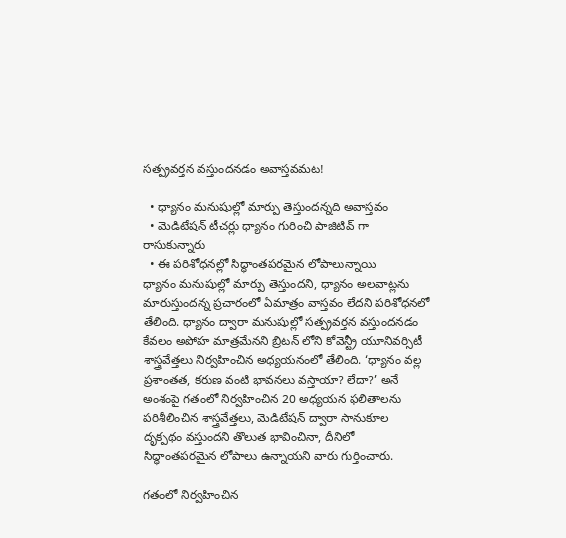సత్ప్రవర్తన వస్తుందనడం అవాస్తవమట!

  • ధ్యానం మనుషుల్లో మార్పు తెస్తుందన్నది అవాస్తవం
  • మెడిటేషన్ టీచర్లు ధ్యానం గురించి పాజిటివ్ గా రాసుకున్నారు
  • ఈ పరిశోధనల్లో సిద్ధాంతపరమైన లోపాలున్నాయి
ధ్యానం మనుషుల్లో మార్పు తెస్తుందని, ధ్యానం అలవాట్లను మారుస్తుందన్న ప్రచారంలో ఏమాత్రం వాస్తవం లేదని పరిశోధనలో తేలింది. ధ్యానం ద్వారా మనుషుల్లో సత్ప్రవర్తన వస్తుందనడం కేవలం అపోహ మాత్రమేనని బ్రిటన్‌ లోని కోవెన్ట్రీ యూనివర్సిటీ శాస్త్రవేత్తలు నిర్వహించిన అధ్యయనంలో తేలింది. ‘ధ్యానం వల్ల ప్రశాంతత, కరుణ వంటి భావనలు వస్తాయా? లేదా?’ అనే అంశంపై గతంలో నిర్వహించిన 20 అధ్యయన ఫలితాలను పరిశీలించిన శాస్త్రవేత్తలు, మెడిటేషన్‌ ద్వారా సానుకూల దృక్పథం వస్తుందని తొలుత భావించినా, దీనిలో సిద్ధాంతపరమైన లోపాలు ఉన్నాయని వారు గుర్తించారు.

గతంలో నిర్వహించిన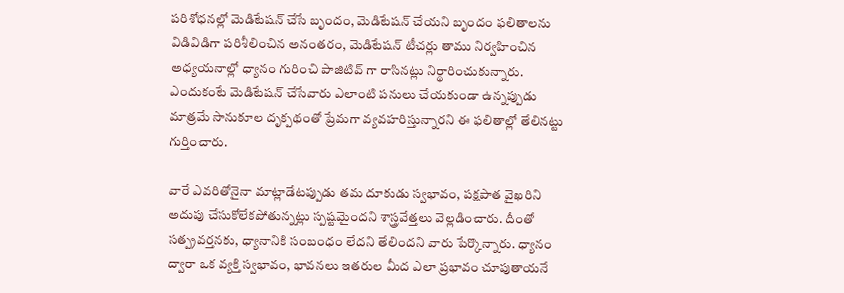పరిశోధనల్లో మెడిటేషన్‌ చేసే బృందం, మెడిటేషన్ చేయని బృందం ఫలితాలను విడివిడిగా పరిశీలించిన అనంతరం, మెడిటేషన్‌ టీచర్లు తాము నిర్వహించిన అధ్యయనాల్లో ధ్యానం గురించి పాజిటివ్‌ గా రాసినట్లు నిర్థారించుకున్నారు. ఎందుకంటే మెడిటేషన్‌ చేసేవారు ఎలాంటి పనులు చేయకుండా ఉన్నప్పుడు మాత్రమే సానుకూల దృక్పథంతో ప్రేమగా వ్యవహరిస్తున్నారని ఈ ఫలితాల్లో తేలినట్టు గుర్తించారు.

వారే ఎవరితోనైనా మాట్లాడేటప్పుడు తమ దూకుడు స్వభావం, పక్షపాత వైఖరిని అదుపు చేసుకోలేకపోతున్నట్లు స్పష్టమైందని శాస్త్రవేత్తలు వెల్లడించారు. దీంతో సత్ప్రవర్తనకు, ధ్యానానికి సంబంధం లేదని తేలిందని వారు పేర్కొన్నారు. ధ్యానం ద్వారా ఒక వ్యక్తి స్వభావం, భావనలు ఇతరుల మీద ఎలా ప్రభావం చూపుతాయనే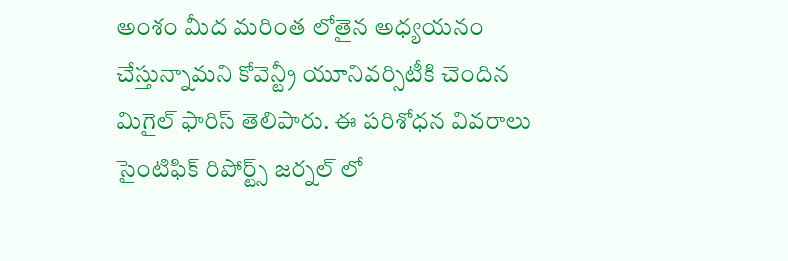అంశం మీద మరింత లోతైన అధ్యయనం చేస్తున్నామని కోవెన్ట్రీ యూనివర్సిటీకి చెందిన మిగైల్‌ ఫారిస్‌ తెలిపారు. ఈ పరిశోధన వివరాలు సైంటిఫిక్‌ రిపోర్ట్స్‌ జర్నల్‌ లో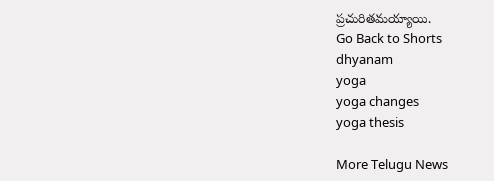ప్రచురితమయ్యాయి.
Go Back to Shorts
dhyanam
yoga
yoga changes
yoga thesis

More Telugu News